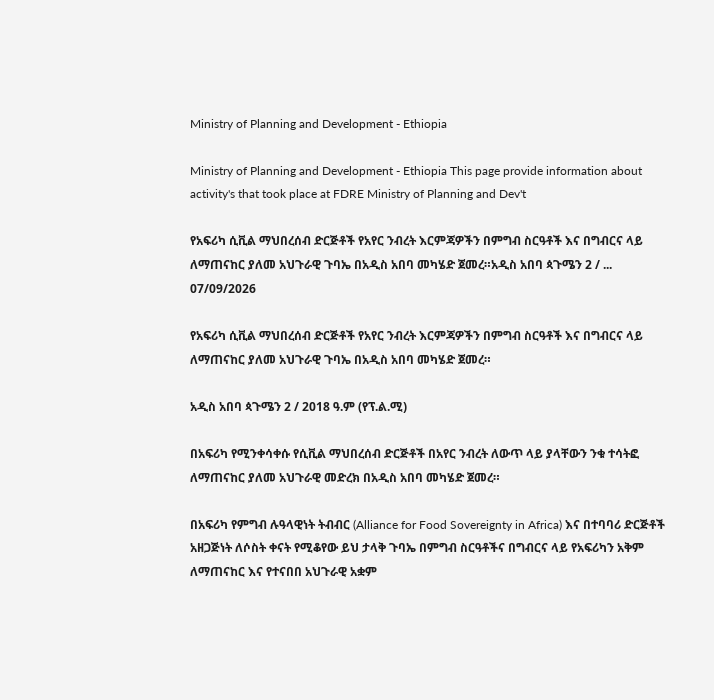Ministry of Planning and Development - Ethiopia

Ministry of Planning and Development - Ethiopia This page provide information about activity's that took place at FDRE Ministry of Planning and Dev't

የአፍሪካ ሲቪል ማህበረሰብ ድርጅቶች የአየር ንብረት እርምጃዎችን በምግብ ስርዓቶች እና በግብርና ላይ ለማጠናከር ያለመ አህጉራዊ ጉባኤ በአዲስ አበባ መካሄድ ጀመረ።አዲስ አበባ ጳጉሜን 2 / ...
07/09/2026

የአፍሪካ ሲቪል ማህበረሰብ ድርጅቶች የአየር ንብረት እርምጃዎችን በምግብ ስርዓቶች እና በግብርና ላይ ለማጠናከር ያለመ አህጉራዊ ጉባኤ በአዲስ አበባ መካሄድ ጀመረ።

አዲስ አበባ ጳጉሜን 2 / 2018 ዓ.ም (የፕ.ል.ሚ)

በአፍሪካ የሚንቀሳቀሱ የሲቪል ማህበረሰብ ድርጅቶች በአየር ንብረት ለውጥ ላይ ያላቸውን ንቁ ተሳትፎ ለማጠናከር ያለመ አህጉራዊ መድረክ በአዲስ አበባ መካሄድ ጀመረ።

በአፍሪካ የምግብ ሉዓላዊነት ትብብር (Alliance for Food Sovereignty in Africa) እና በተባባሪ ድርጅቶች አዘጋጅነት ለሶስት ቀናት የሚቆየው ይህ ታላቅ ጉባኤ በምግብ ስርዓቶችና በግብርና ላይ የአፍሪካን አቅም ለማጠናከር እና የተናበበ አህጉራዊ አቋም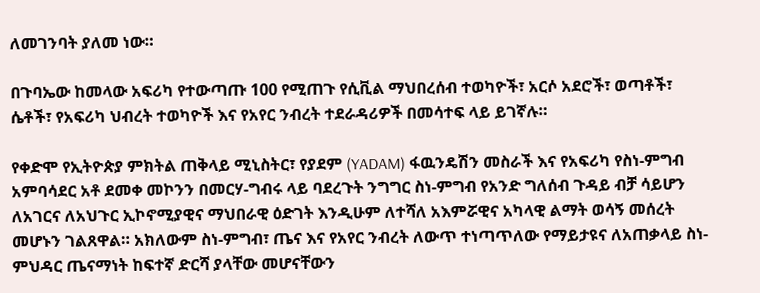ለመገንባት ያለመ ነው።

በጉባኤው ከመላው አፍሪካ የተውጣጡ 100 የሚጠጉ የሲቪል ማህበረሰብ ተወካዮች፣ አርሶ አደሮች፣ ወጣቶች፣ ሴቶች፣ የአፍሪካ ህብረት ተወካዮች እና የአየር ንብረት ተደራዳሪዎች በመሳተፍ ላይ ይገኛሉ።

የቀድሞ የኢትዮጵያ ምክትል ጠቅላይ ሚኒስትር፣ የያደም (YADAM) ፋዉንዴሽን መስራች እና የአፍሪካ የስነ-ምግብ አምባሳደር አቶ ደመቀ መኮንን በመርሃ-ግብሩ ላይ ባደረጉት ንግግር ስነ-ምግብ የአንድ ግለሰብ ጉዳይ ብቻ ሳይሆን ለአገርና ለአህጉር ኢኮኖሚያዊና ማህበራዊ ዕድገት እንዲሁም ለተሻለ አእምሯዊና አካላዊ ልማት ወሳኝ መሰረት መሆኑን ገልጸዋል። አክለውም ስነ-ምግብ፣ ጤና እና የአየር ንብረት ለውጥ ተነጣጥለው የማይታዩና ለአጠቃላይ ስነ-ምህዳር ጤናማነት ከፍተኛ ድርሻ ያላቸው መሆናቸውን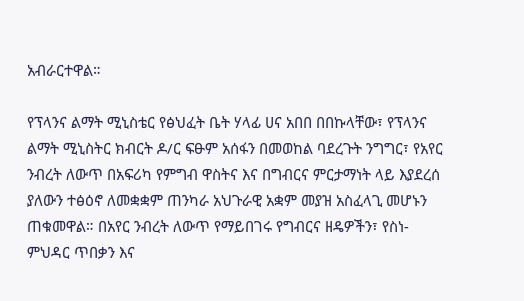አብራርተዋል።

የፕላንና ልማት ሚኒስቴር የፅህፈት ቤት ሃላፊ ሀና አበበ በበኩላቸው፣ የፕላንና ልማት ሚኒስትር ክብርት ዶ/ር ፍፁም አሰፋን በመወከል ባደረጉት ንግግር፣ የአየር ንብረት ለውጥ በአፍሪካ የምግብ ዋስትና እና በግብርና ምርታማነት ላይ እያደረሰ ያለውን ተፅዕኖ ለመቋቋም ጠንካራ አህጉራዊ አቋም መያዝ አስፈላጊ መሆኑን ጠቁመዋል። በአየር ንብረት ለውጥ የማይበገሩ የግብርና ዘዴዎችን፣ የስነ-ምህዳር ጥበቃን እና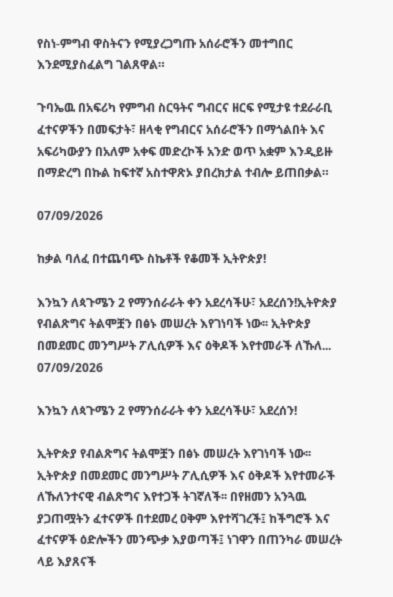የስነ-ምግብ ዋስትናን የሚያረጋግጡ አሰራሮችን መተግበር እንደሚያስፈልግ ገልጸዋል።

ጉባኤዉ በአፍሪካ የምግብ ስርዓትና ግብርና ዘርፍ የሚታዩ ተደራራቢ ፈተናዎችን በመፍታት፣ ዘላቂ የግብርና አሰራሮችን በማጎልበት እና አፍሪካውያን በአለም አቀፍ መድረኮች አንድ ወጥ አቋም እንዲይዙ በማድረግ በኩል ከፍተኛ አስተዋጽኦ ያበረክታል ተብሎ ይጠበቃል።

07/09/2026

ከቃል ባለፈ በተጨባጭ ስኬቶች የቆመች ኢትዮጵያ!

እንኳን ለጳጉሜን 2 የማንሰራራት ቀን አደረሳችሁ፣ አደረሰን!ኢትዮጵያ የብልጽግና ትልሞቿን በፅኑ መሠረት እየገነባች ነው፡፡ ኢትዮጵያ በመደመር መንግሥት ፖሊሲዎች እና ዕቅዶች እየተመራች ለኹለ...
07/09/2026

እንኳን ለጳጉሜን 2 የማንሰራራት ቀን አደረሳችሁ፣ አደረሰን!

ኢትዮጵያ የብልጽግና ትልሞቿን በፅኑ መሠረት እየገነባች ነው፡፡ ኢትዮጵያ በመደመር መንግሥት ፖሊሲዎች እና ዕቅዶች እየተመራች ለኹለንተናዊ ብልጽግና እየተጋች ትገኛለች፡፡ በየዘመን አንጓዉ ያጋጠሟትን ፈተናዎች በተደመረ ዐቅም እየተሻገረች፤ ከችግሮች እና ፈተናዎች ዕድሎችን መንጭቃ እያወጣች፤ ነገዋን በጠንካራ መሠረት ላይ እያጸናች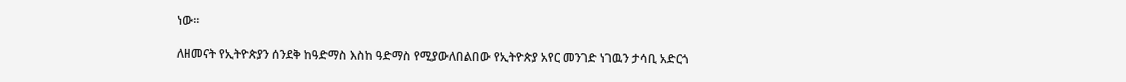ነው፡፡

ለዘመናት የኢትዮጵያን ሰንደቅ ከዓድማስ እስከ ዓድማስ የሚያውለበልበው የኢትዮጵያ አየር መንገድ ነገዉን ታሳቢ አድርጎ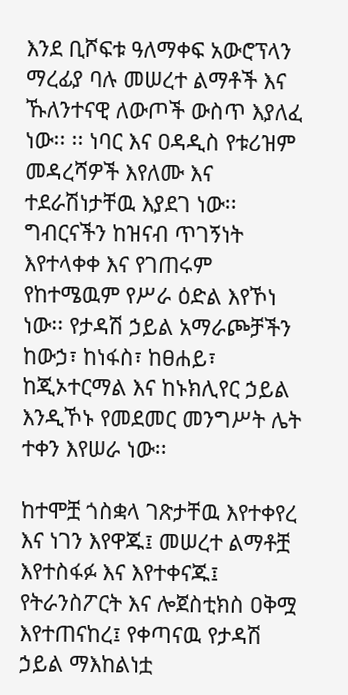እንደ ቢሾፍቱ ዓለማቀፍ አውሮፕላን ማረፊያ ባሉ መሠረተ ልማቶች እና ኹለንተናዊ ለውጦች ውስጥ እያለፈ ነው፡፡ ፡፡ ነባር እና ዐዳዲስ የቱሪዝም መዳረሻዎች እየለሙ እና ተደራሽነታቸዉ እያደገ ነው፡፡ ግብርናችን ከዝናብ ጥገኝነት እየተላቀቀ እና የገጠሩም የከተሜዉም የሥራ ዕድል እየኾነ ነው፡፡ የታዳሽ ኃይል አማራጮቻችን ከውኃ፣ ከነፋስ፣ ከፀሐይ፣ ከጂኦተርማል እና ከኑክሊየር ኃይል እንዲኾኑ የመደመር መንግሥት ሌት ተቀን እየሠራ ነው፡፡

ከተሞቿ ጎስቋላ ገጽታቸዉ እየተቀየረ እና ነገን እየዋጁ፤ መሠረተ ልማቶቿ እየተስፋፉ እና እየተቀናጁ፤ የትራንስፖርት እና ሎጀስቲክስ ዐቅሟ እየተጠናከረ፤ የቀጣናዉ የታዳሽ ኃይል ማእከልነቷ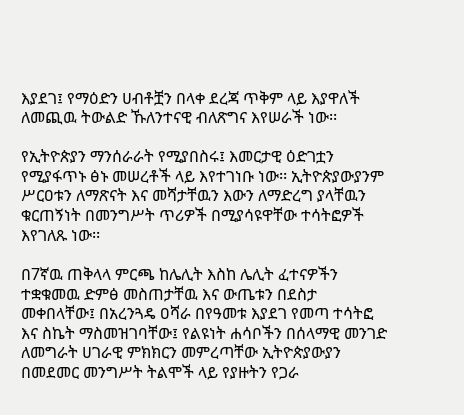እያደገ፤ የማዕድን ሀብቶቿን በላቀ ደረጃ ጥቅም ላይ እያዋለች ለመጪዉ ትውልድ ኹለንተናዊ ብለጽግና እየሠራች ነው፡፡

የኢትዮጵያን ማንሰራራት የሚያበስሩ፤ እመርታዊ ዕድገቷን የሚያፋጥኑ ፅኑ መሠረቶች ላይ እየተገነቡ ነው፡፡ ኢትዮጵያውያንም ሥርዐቱን ለማጽናት እና መሻታቸዉን እውን ለማድረግ ያላቸዉን ቁርጠኝነት በመንግሥት ጥሪዎች በሚያሳዩዋቸው ተሳትፎዎች እየገለጹ ነው፡፡

በ7ኛዉ ጠቅላላ ምርጫ ከሌሊት እስከ ሌሊት ፈተናዎችን ተቋቁመዉ ድምፅ መስጠታቸዉ እና ውጤቱን በደስታ መቀበላቸው፤ በአረንጓዴ ዐሻራ በየዓመቱ እያደገ የመጣ ተሳትፎ እና ስኬት ማስመዝገባቸው፤ የልዩነት ሐሳቦችን በሰላማዊ መንገድ ለመግራት ሀገራዊ ምክክርን መምረጣቸው ኢትዮጵያውያን በመደመር መንግሥት ትልሞች ላይ የያዙትን የጋራ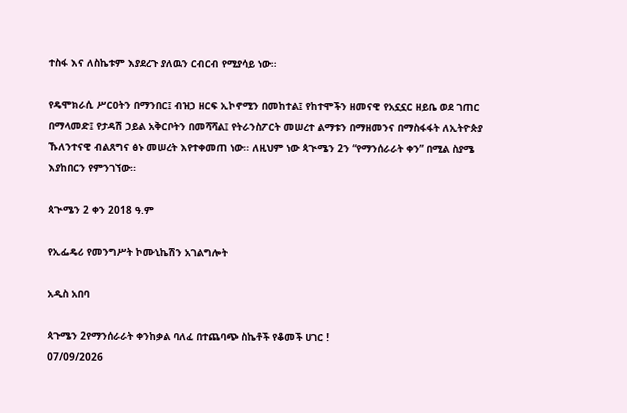ተስፋ እና ለስኬቱም እያደረጉ ያለዉን ርብርብ የሚያሳይ ነው፡፡

የዴሞክራሲ ሥርዐትን በማንበር፤ ብዝኃ ዘርፍ ኢኮኖሚን በመከተል፤ የከተሞችን ዘመናዊ የአኗኗር ዘይቤ ወደ ገጠር በማላመድ፤ የታዳሽ ኃይል አቅርቦትን በመሻሻል፤ የትራንስፖርት መሠረተ ልማቱን በማዘመንና በማስፋፋት ለኢትዮጵያ ኹለንተናዊ ብልጸግና ፅኑ መሠረት እየተቀመጠ ነው፡፡ ለዚህም ነው ጳጒሜን 2ን “የማንሰራራት ቀን” በሚል ስያሜ እያከበርን የምንገኘው፡፡

ጳጒሜን 2 ቀን 2018 ዓ.ም

የኢፌዴሪ የመንግሥት ኮሙኒኬሽን አገልግሎት

አዲስ አበባ

ጳጉሜን 2የማንሰራራት ቀንከቃል ባለፈ በተጨባጭ ስኬቶች የቆመች ሀገር !
07/09/2026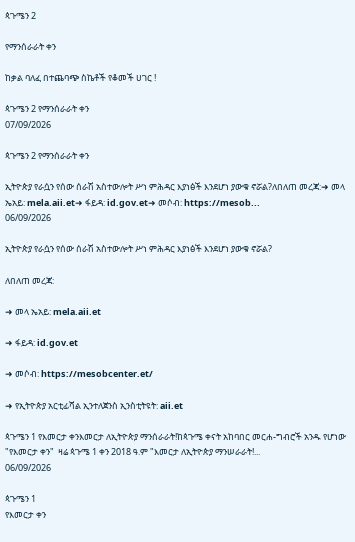ጳጉሜን 2

የማንሰራራት ቀን

ከቃል ባለፈ በተጨባጭ ስኬቶች የቆመች ሀገር !

ጳጉሜን 2 የማንሰራራት ቀን
07/09/2026

ጳጉሜን 2 የማንሰራራት ቀን

ኢትዮጵያ የራሷን የሰው ሰራሽ አስተውሎት ሥነ ምሕዳር እያነፅች እንደሆነ ያውቁ ኖሯል?ለበለጠ መረጃ:➜ መላ ኤአይ: mela.aii.et➜ ፋይዳ: id.gov.et➜ መሶብ: https://mesob...
06/09/2026

ኢትዮጵያ የራሷን የሰው ሰራሽ አስተውሎት ሥነ ምሕዳር እያነፅች እንደሆነ ያውቁ ኖሯል?

ለበለጠ መረጃ:

➜ መላ ኤአይ: mela.aii.et

➜ ፋይዳ: id.gov.et

➜ መሶብ: https://mesobcenter.et/

➜ የኢትዮጵያ አርቲፊሻል ኢንተለጀንስ ኢንስቲትዩት: aii.et

ጳጉሜን 1 የእመርታ ቀንእመርታ ለኢትዮጵያ ማንሰራራት!ከጳጉሜ ቀናት አከባበር መርሐ-ግብሮች አንዱ የሆነው "የእመርታ ቀን"  ዛሬ ጳጉሜ 1 ቀን 2018 ዓ.ም "እመርታ ለኢትዮጵያ ማንሠራራት!...
06/09/2026

ጳጉሜን 1
የእመርታ ቀን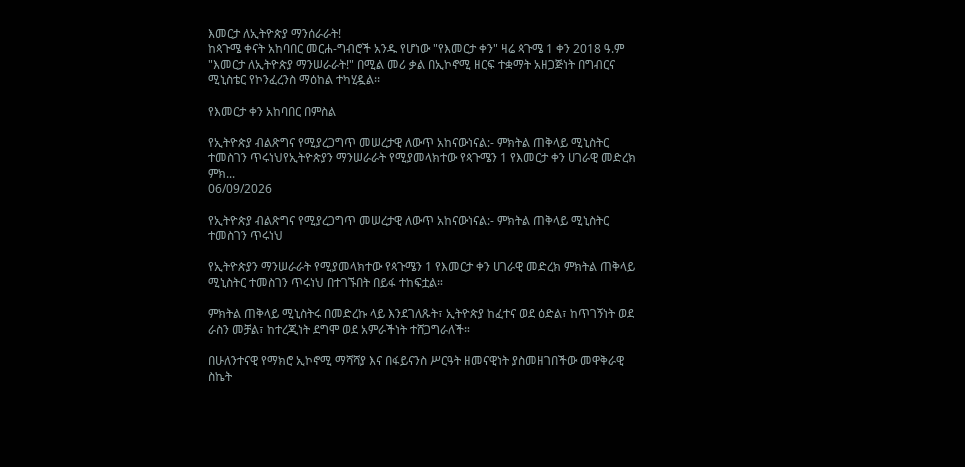እመርታ ለኢትዮጵያ ማንሰራራት!
ከጳጉሜ ቀናት አከባበር መርሐ-ግብሮች አንዱ የሆነው "የእመርታ ቀን" ዛሬ ጳጉሜ 1 ቀን 2018 ዓ.ም "እመርታ ለኢትዮጵያ ማንሠራራት!" በሚል መሪ ቃል በኢኮኖሚ ዘርፍ ተቋማት አዘጋጅነት በግብርና ሚኒስቴር የኮንፈረንስ ማዕከል ተካሂዷል፡፡

የእመርታ ቀን አከባበር በምስል

የኢትዮጵያ ብልጽግና የሚያረጋግጥ መሠረታዊ ለውጥ አከናውነናል:- ምክትል ጠቅላይ ሚኒስትር ተመስገን ጥሩነህየኢትዮጵያን ማንሠራራት የሚያመላክተው የጳጉሜን 1 የእመርታ ቀን ሀገራዊ መድረክ ምክ...
06/09/2026

የኢትዮጵያ ብልጽግና የሚያረጋግጥ መሠረታዊ ለውጥ አከናውነናል:- ምክትል ጠቅላይ ሚኒስትር ተመስገን ጥሩነህ

የኢትዮጵያን ማንሠራራት የሚያመላክተው የጳጉሜን 1 የእመርታ ቀን ሀገራዊ መድረክ ምክትል ጠቅላይ ሚኒስትር ተመስገን ጥሩነህ በተገኙበት በይፋ ተከፍቷል።

ምክትል ጠቅላይ ሚኒስትሩ በመድረኩ ላይ እንደገለጹት፣ ኢትዮጵያ ከፈተና ወደ ዕድል፣ ከጥገኝነት ወደ ራስን መቻል፣ ከተረጂነት ደግሞ ወደ አምራችነት ተሸጋግራለች።

በሁለንተናዊ የማክሮ ኢኮኖሚ ማሻሻያ እና በፋይናንስ ሥርዓት ዘመናዊነት ያስመዘገበችው መዋቅራዊ ስኬት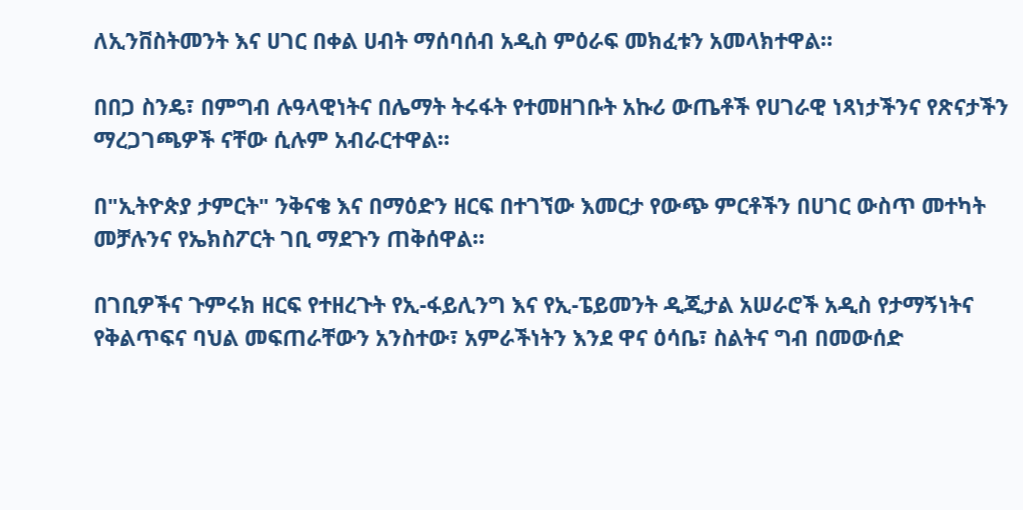ለኢንቨስትመንት እና ሀገር በቀል ሀብት ማሰባሰብ አዲስ ምዕራፍ መክፈቱን አመላክተዋል።

በበጋ ስንዴ፣ በምግብ ሉዓላዊነትና በሌማት ትሩፋት የተመዘገቡት አኩሪ ውጤቶች የሀገራዊ ነጻነታችንና የጽናታችን ማረጋገጫዎች ናቸው ሲሉም አብራርተዋል።

በ"ኢትዮጵያ ታምርት" ንቅናቄ እና በማዕድን ዘርፍ በተገኘው እመርታ የውጭ ምርቶችን በሀገር ውስጥ መተካት መቻሉንና የኤክስፖርት ገቢ ማደጉን ጠቅሰዋል።

በገቢዎችና ጉምሩክ ዘርፍ የተዘረጉት የኢ-ፋይሊንግ እና የኢ-ፔይመንት ዲጂታል አሠራሮች አዲስ የታማኝነትና የቅልጥፍና ባህል መፍጠራቸውን አንስተው፣ አምራችነትን እንደ ዋና ዕሳቤ፣ ስልትና ግብ በመውሰድ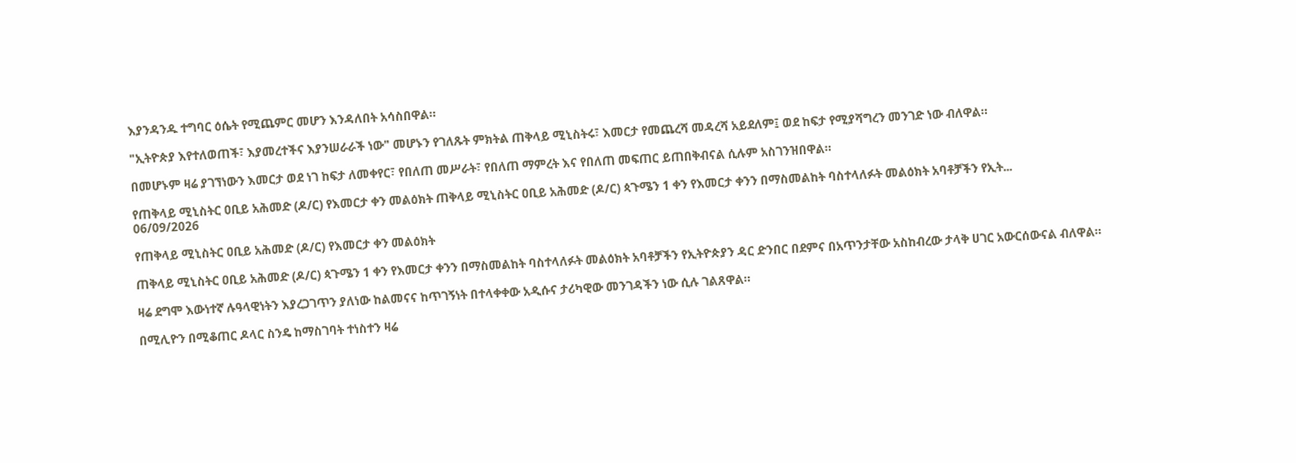እያንዳንዱ ተግባር ዕሴት የሚጨምር መሆን እንዳለበት አሳስበዋል።

"ኢትዮጵያ እየተለወጠች፣ እያመረተችና እያንሠራራች ነው" መሆኑን የገለጹት ምክትል ጠቅላይ ሚኒስትሩ፣ እመርታ የመጨረሻ መዳረሻ አይደለም፤ ወደ ከፍታ የሚያሻግረን መንገድ ነው ብለዋል።

በመሆኑም ዛሬ ያገኘነውን እመርታ ወደ ነገ ከፍታ ለመቀየር፣ የበለጠ መሥራት፣ የበለጠ ማምረት እና የበለጠ መፍጠር ይጠበቅብናል ሲሉም አስገንዝበዋል።

የጠቅላይ ሚኒስትር ዐቢይ አሕመድ (ዶ/ር) የእመርታ ቀን መልዕክት ጠቅላይ ሚኒስትር ዐቢይ አሕመድ (ዶ/ር) ጳጉሜን 1 ቀን የእመርታ ቀንን በማስመልከት ባስተላለፉት መልዕክት አባቶቻችን የኢት...
06/09/2026

የጠቅላይ ሚኒስትር ዐቢይ አሕመድ (ዶ/ር) የእመርታ ቀን መልዕክት

ጠቅላይ ሚኒስትር ዐቢይ አሕመድ (ዶ/ር) ጳጉሜን 1 ቀን የእመርታ ቀንን በማስመልከት ባስተላለፉት መልዕክት አባቶቻችን የኢትዮጵያን ዳር ድንበር በደምና በአጥንታቸው አስከብረው ታላቅ ሀገር አውርሰውናል ብለዋል።

ዛሬ ደግሞ እውነተኛ ሉዓላዊነትን እያረጋገጥን ያለነው ከልመናና ከጥገኝነት በተላቀቀው አዲሱና ታሪካዊው መንገዳችን ነው ሲሉ ገልጸዋል።

በሚሊዮን በሚቆጠር ዶላር ስንዴ ከማስገባት ተነስተን ዛሬ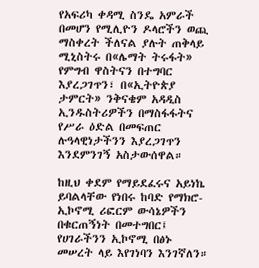የአፍሪካ ቀዳሚ ስንዴ አምራች በመሆን የሚሊዮን ዶላሮችን ወጪ ማስቀረት ችለናል ያሉት ጠቅላይ ሚኒስትሩ በ«ሌማት ትሩፋት» የምግብ ዋስትናን በተግባር እያረጋገጥን፣ በ«ኢትዮጵያ ታምርት» ንቅናቄም አዳዲስ ኢንዱስትሪዎችን በማስፋፋትና የሥራ ዕድል በመፍጠር ሉዓላዊነታችንን እያረጋገጥን እንደምንገኝ አስታውሰዋል።

ከዚህ ቀደም የማይደፈሩና አይነኬ ይባልላቸው የነበሩ ከባድ የማክሮ-ኢኮኖሚ ሪፎርም ውሳኔዎችን በቁርጠኝነት በመተግበር፤ የሀገራችንን ኢኮኖሚ በፅኑ መሠረት ላይ እየገነባን እንገኛለን።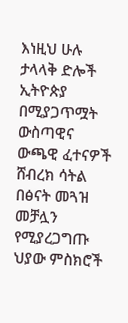እነዚህ ሁሉ ታላላቅ ድሎች ኢትዮጵያ በሚያጋጥሟት ውስጣዊና ውጫዊ ፈተናዎች ሸብረክ ሳትል በፅናት መጓዝ መቻሏን የሚያረጋግጡ ህያው ምስክሮች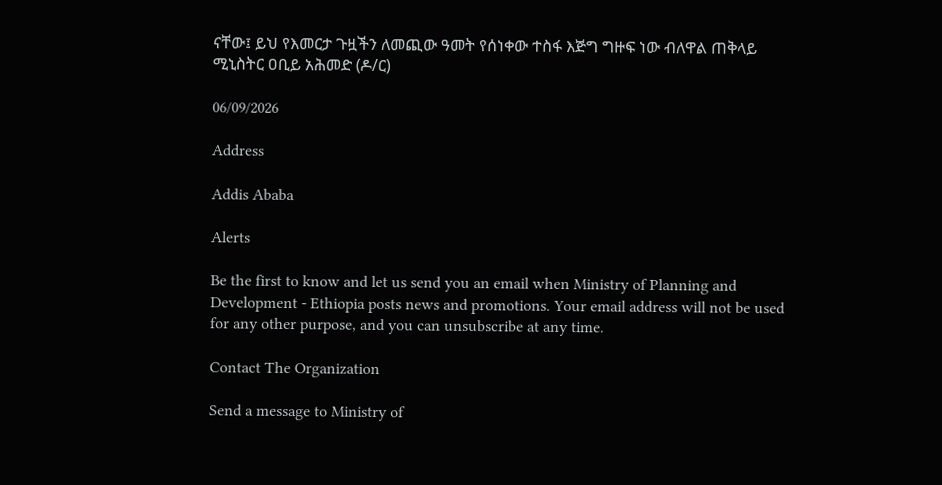ናቸው፤ ይህ የእመርታ ጉዟችን ለመጪው ዓመት የሰነቀው ተስፋ እጅግ ግዙፍ ነው ብለዋል ጠቅላይ ሚኒስትር ዐቢይ አሕመድ (ዶ/ር)

06/09/2026

Address

Addis Ababa

Alerts

Be the first to know and let us send you an email when Ministry of Planning and Development - Ethiopia posts news and promotions. Your email address will not be used for any other purpose, and you can unsubscribe at any time.

Contact The Organization

Send a message to Ministry of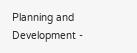Planning and Development -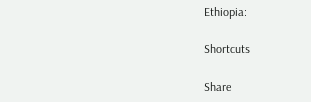Ethiopia:

Shortcuts

Share